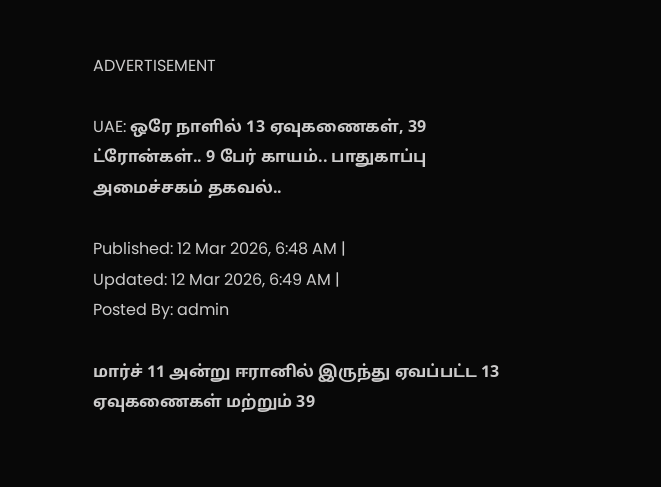ADVERTISEMENT

UAE: ஒரே நாளில் 13 ஏவுகணைகள், 39 ட்ரோன்கள்.. 9 பேர் காயம்.. பாதுகாப்பு அமைச்சகம் தகவல்..

Published: 12 Mar 2026, 6:48 AM |
Updated: 12 Mar 2026, 6:49 AM |
Posted By: admin

மார்ச் 11 அன்று ஈரானில் இருந்து ஏவப்பட்ட 13 ஏவுகணைகள் மற்றும் 39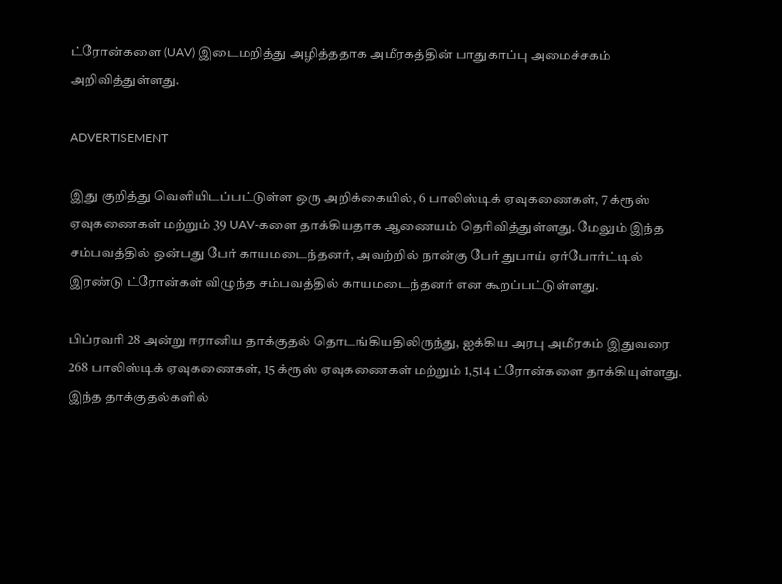ட்ரோன்களை (UAV) இடைமறித்து அழித்ததாக அமீரகத்தின் பாதுகாப்பு அமைச்சகம் அறிவித்துள்ளது.

ADVERTISEMENT

இது குறித்து வெளியிடப்பட்டுள்ள ஒரு அறிக்கையில், 6 பாலிஸ்டிக் ஏவுகணைகள், 7 க்ரூஸ் ஏவுகணைகள் மற்றும் 39 UAV-களை தாக்கியதாக ஆணையம் தெரிவித்துள்ளது. மேலும் இந்த சம்பவத்தில் ஒன்பது பேர் காயமடைந்தனர், அவற்றில் நான்கு பேர் துபாய் ஏர்போர்ட்டில் இரண்டு ட்ரோன்கள் விழுந்த சம்பவத்தில் காயமடைந்தனர் என கூறப்பட்டுள்ளது.

பிப்ரவரி 28 அன்று ஈரானிய தாக்குதல் தொடங்கியதிலிருந்து, ஐக்கிய அரபு அமீரகம் இதுவரை 268 பாலிஸ்டிக் ஏவுகணைகள், 15 க்ரூஸ் ஏவுகணைகள் மற்றும் 1,514 ட்ரோன்களை தாக்கியுள்ளது. இந்த தாக்குதல்களில்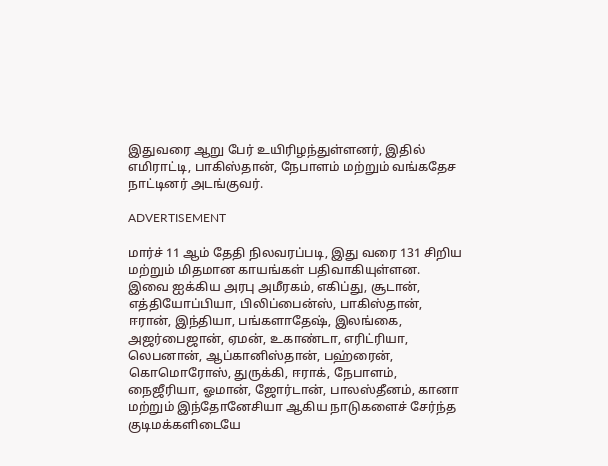இதுவரை ஆறு பேர் உயிரிழந்துள்ளனர், இதில் எமிராட்டி, பாகிஸ்தான், நேபாளம் மற்றும் வங்கதேச நாட்டினர் அடங்குவர்.

ADVERTISEMENT

மார்ச் 11 ஆம் தேதி நிலவரப்படி, இது வரை 131 சிறிய மற்றும் மிதமான காயங்கள் பதிவாகியுள்ளன. இவை ஐக்கிய அரபு அமீரகம், எகிப்து, சூடான், எத்தியோப்பியா, பிலிப்பைன்ஸ், பாகிஸ்தான், ஈரான், இந்தியா, பங்களாதேஷ், இலங்கை, அஜர்பைஜான், ஏமன், உகாண்டா, எரிட்ரியா, லெபனான், ஆப்கானிஸ்தான், பஹ்ரைன், கொமொரோஸ், துருக்கி, ஈராக், நேபாளம், நைஜீரியா, ஓமான், ஜோர்டான், பாலஸ்தீனம், கானா மற்றும் இந்தோனேசியா ஆகிய நாடுகளைச் சேர்ந்த குடிமக்களிடையே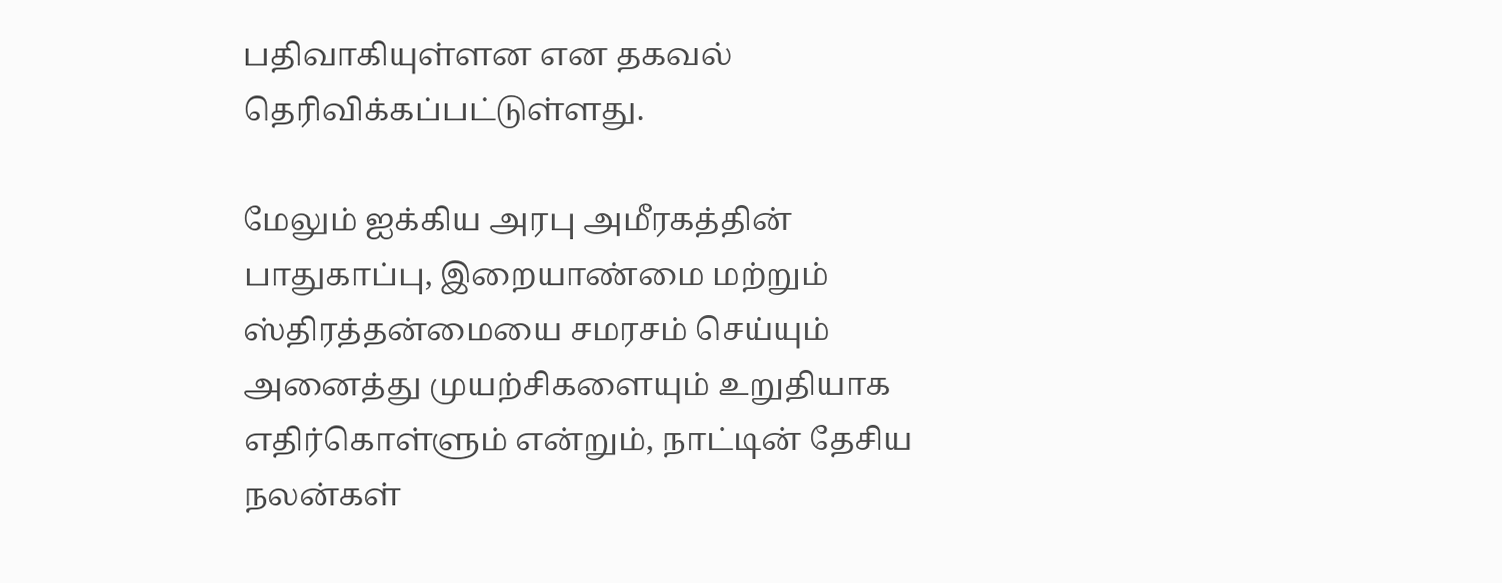பதிவாகியுள்ளன என தகவல் தெரிவிக்கப்பட்டுள்ளது.

மேலும் ஐக்கிய அரபு அமீரகத்தின் பாதுகாப்பு, இறையாண்மை மற்றும் ஸ்திரத்தன்மையை சமரசம் செய்யும் அனைத்து முயற்சிகளையும் உறுதியாக எதிர்கொள்ளும் என்றும், நாட்டின் தேசிய நலன்கள்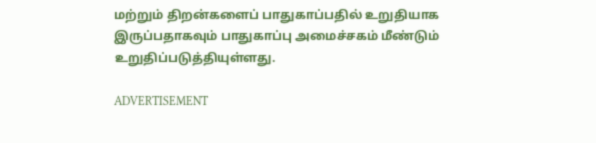மற்றும் திறன்களைப் பாதுகாப்பதில் உறுதியாக இருப்பதாகவும் பாதுகாப்பு அமைச்சகம் மீண்டும் உறுதிப்படுத்தியுள்ளது.

ADVERTISEMENT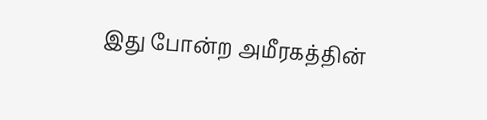இது போன்ற அமீரகத்தின்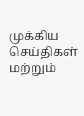முக்கிய செய்திகள் மற்றும்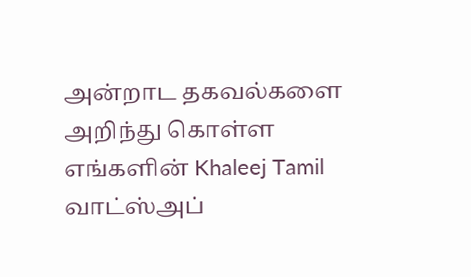அன்றாட தகவல்களை அறிந்து கொள்ள எங்களின் Khaleej Tamil வாட்ஸ்அப்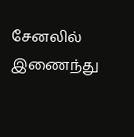சேனலில் இணைந்து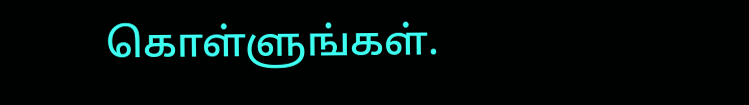கொள்ளுங்கள்.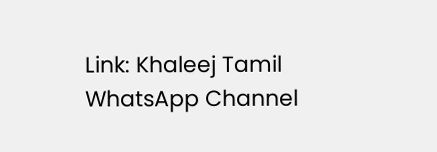Link: Khaleej Tamil WhatsApp Channel